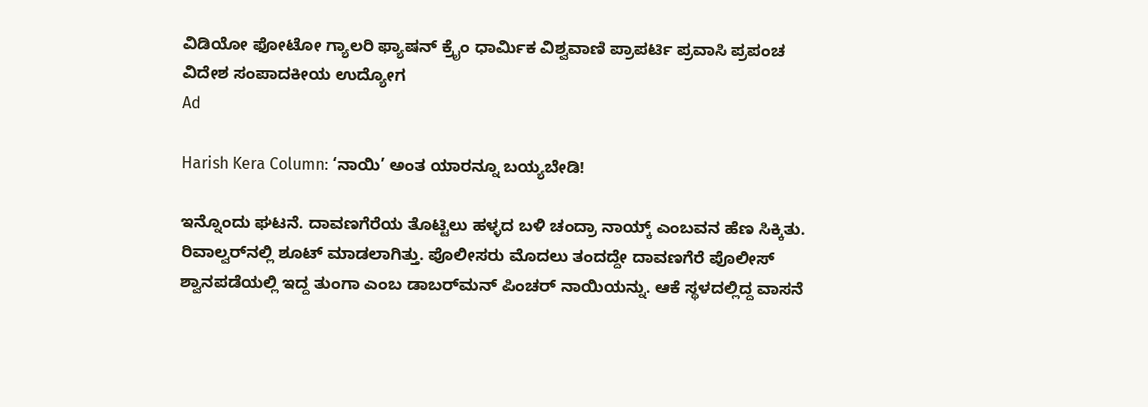ವಿಡಿಯೋ ಫೋಟೋ ಗ್ಯಾಲರಿ ಫ್ಯಾಷನ್ ಕ್ರೈಂ ಧಾರ್ಮಿಕ ವಿಶ್ವವಾಣಿ ಪ್ರಾಪರ್ಟಿ ಪ್ರವಾಸಿ ಪ್ರಪಂಚ ವಿದೇಶ ಸಂಪಾದಕೀಯ ಉದ್ಯೋಗ
Ad

Harish Kera Column: ‘ನಾಯಿ’ ಅಂತ ಯಾರನ್ನೂ ಬಯ್ಯಬೇಡಿ!

ಇನ್ನೊಂದು ಘಟನೆ. ದಾವಣಗೆರೆಯ ತೊಟ್ಟಿಲು ಹಳ್ಳದ ಬಳಿ ಚಂದ್ರಾ ನಾಯ್ಕ್ ಎಂಬವನ ಹೆಣ ಸಿಕ್ಕಿತು. ರಿವಾಲ್ವರ್‌ನಲ್ಲಿ ಶೂಟ್ ಮಾಡಲಾಗಿತ್ತು. ಪೊಲೀಸರು ಮೊದಲು ತಂದದ್ದೇ ದಾವಣಗೆರೆ ಪೊಲೀಸ್ ಶ್ವಾನಪಡೆಯಲ್ಲಿ ಇದ್ದ ತುಂಗಾ ಎಂಬ ಡಾಬರ್‌ಮನ್ ಪಿಂಚರ್ ನಾಯಿಯನ್ನು. ಆಕೆ ಸ್ಥಳದಲ್ಲಿದ್ದ ವಾಸನೆ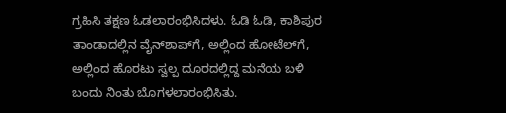ಗ್ರಹಿಸಿ ತಕ್ಷಣ ಓಡಲಾರಂಭಿಸಿದಳು. ಓಡಿ ಓಡಿ, ಕಾಶಿಪುರ ತಾಂಡಾದಲ್ಲಿನ ವೈನ್‌ಶಾಪ್‌ಗೆ, ಅಲ್ಲಿಂದ ಹೋಟೆಲ್‌ಗೆ, ಅಲ್ಲಿಂದ ಹೊರಟು ಸ್ವಲ್ಪ ದೂರದಲ್ಲಿದ್ದ ಮನೆಯ ಬಳಿ ಬಂದು ನಿಂತು ಬೊಗಳಲಾರಂಭಿಸಿತು.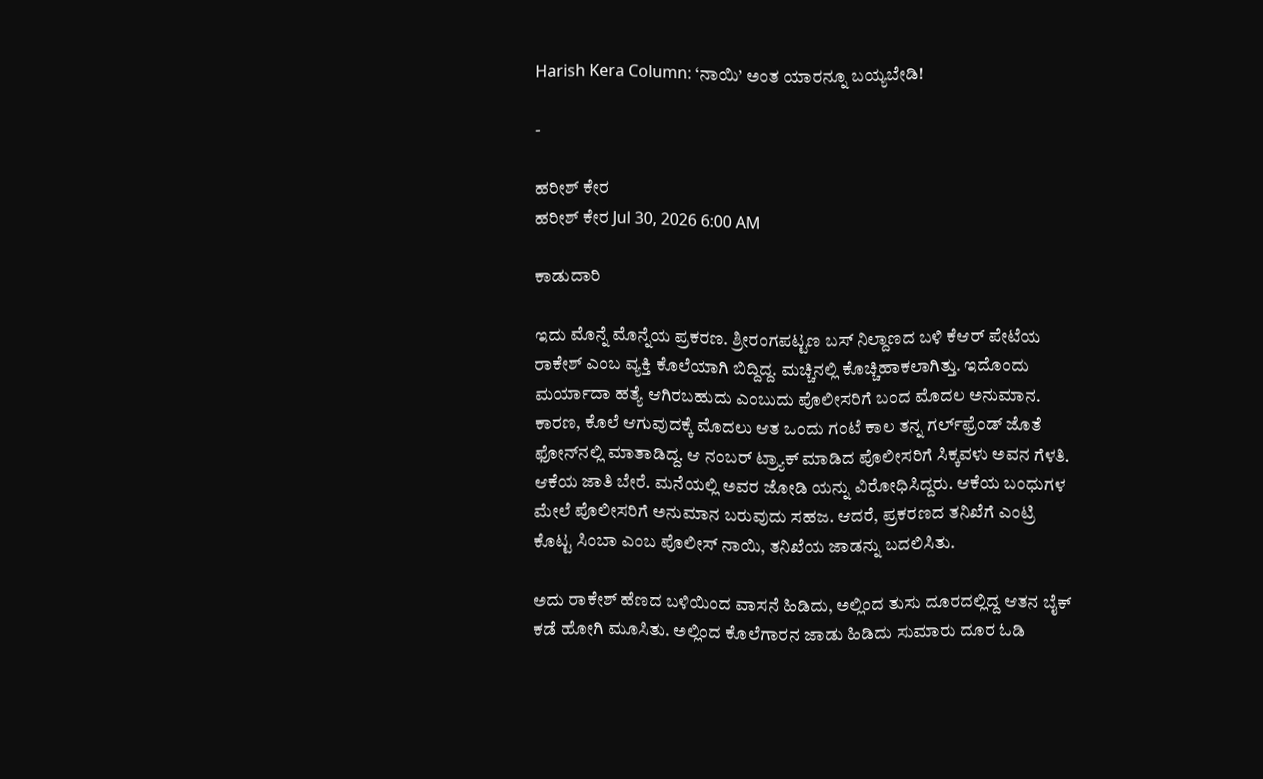Harish Kera Column: ‘ನಾಯಿ’ ಅಂತ ಯಾರನ್ನೂ ಬಯ್ಯಬೇಡಿ!

-

ಹರೀಶ್‌ ಕೇರ
ಹರೀಶ್‌ ಕೇರ Jul 30, 2026 6:00 AM

ಕಾಡುದಾರಿ

ಇದು ಮೊನ್ನೆ ಮೊನ್ನೆಯ ಪ್ರಕರಣ. ಶ್ರೀರಂಗಪಟ್ಟಣ ಬಸ್ ನಿಲ್ದಾಣದ ಬಳಿ ಕೆಆರ್ ಪೇಟೆಯ ರಾಕೇಶ್ ಎಂಬ ವ್ಯಕ್ತಿ ಕೊಲೆಯಾಗಿ ಬಿದ್ದಿದ್ದ. ಮಚ್ಚಿನಲ್ಲಿ ಕೊಚ್ಚಿಹಾಕಲಾಗಿತ್ತು. ಇದೊಂದು ಮರ್ಯಾದಾ ಹತ್ಯೆ ಆಗಿರಬಹುದು ಎಂಬುದು ಪೊಲೀಸರಿಗೆ ಬಂದ ಮೊದಲ ಅನುಮಾನ. ಕಾರಣ, ಕೊಲೆ ಆಗುವುದಕ್ಕೆ ಮೊದಲು ಆತ ಒಂದು ಗಂಟೆ ಕಾಲ ತನ್ನ ಗರ್ಲ್‌ಫ್ರೆಂಡ್ ಜೊತೆ ಫೋನ್‌ನಲ್ಲಿ ಮಾತಾಡಿದ್ದ. ಆ ನಂಬರ್ ಟ್ರ್ಯಾಕ್ ಮಾಡಿದ ಪೊಲೀಸರಿಗೆ ಸಿಕ್ಕವಳು ಅವನ ಗೆಳತಿ. ಆಕೆಯ ಜಾತಿ ಬೇರೆ. ಮನೆಯಲ್ಲಿ ಅವರ ಜೋಡಿ ಯನ್ನು ವಿರೋಧಿಸಿದ್ದರು. ಆಕೆಯ ಬಂಧುಗಳ ಮೇಲೆ ಪೊಲೀಸರಿಗೆ ಅನುಮಾನ ಬರುವುದು ಸಹಜ. ಆದರೆ, ಪ್ರಕರಣದ ತನಿಖೆಗೆ ಎಂಟ್ರಿ ಕೊಟ್ಟ ಸಿಂಬಾ ಎಂಬ ಪೊಲೀಸ್ ನಾಯಿ, ತನಿಖೆಯ ಜಾಡನ್ನು ಬದಲಿಸಿತು.

ಅದು ರಾಕೇಶ್ ಹೆಣದ ಬಳಿಯಿಂದ ವಾಸನೆ ಹಿಡಿದು, ಅಲ್ಲಿಂದ ತುಸು ದೂರದಲ್ಲಿದ್ದ ಆತನ ಬೈಕ್ ಕಡೆ ಹೋಗಿ ಮೂಸಿತು. ಅಲ್ಲಿಂದ ಕೊಲೆಗಾರನ ಜಾಡು ಹಿಡಿದು ಸುಮಾರು ದೂರ ಓಡಿ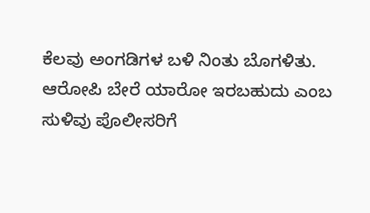ಕೆಲವು ಅಂಗಡಿಗಳ ಬಳಿ ನಿಂತು ಬೊಗಳಿತು. ಆರೋಪಿ ಬೇರೆ ಯಾರೋ ಇರಬಹುದು ಎಂಬ ಸುಳಿವು ಪೊಲೀಸರಿಗೆ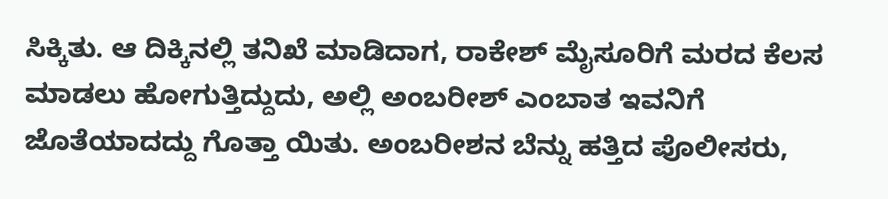ಸಿಕ್ಕಿತು. ಆ ದಿಕ್ಕಿನಲ್ಲಿ ತನಿಖೆ ಮಾಡಿದಾಗ, ರಾಕೇಶ್ ಮೈಸೂರಿಗೆ ಮರದ ಕೆಲಸ ಮಾಡಲು ಹೋಗುತ್ತಿದ್ದುದು, ಅಲ್ಲಿ ಅಂಬರೀಶ್ ಎಂಬಾತ ಇವನಿಗೆ ಜೊತೆಯಾದದ್ದು ಗೊತ್ತಾ ಯಿತು. ಅಂಬರೀಶನ ಬೆನ್ನು ಹತ್ತಿದ ಪೊಲೀಸರು,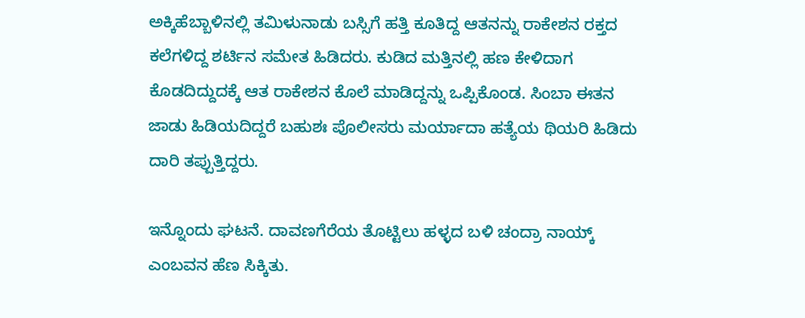ಅಕ್ಕಿಹೆಬ್ಬಾಳಿನಲ್ಲಿ ತಮಿಳುನಾಡು ಬಸ್ಸಿಗೆ ಹತ್ತಿ ಕೂತಿದ್ದ ಆತನನ್ನು ರಾಕೇಶನ ರಕ್ತದ ಕಲೆಗಳಿದ್ದ ಶರ್ಟಿನ ಸಮೇತ ಹಿಡಿದರು. ಕುಡಿದ ಮತ್ತಿನಲ್ಲಿ ಹಣ ಕೇಳಿದಾಗ ಕೊಡದಿದ್ದುದಕ್ಕೆ ಆತ ರಾಕೇಶನ ಕೊಲೆ ಮಾಡಿದ್ದನ್ನು ಒಪ್ಪಿಕೊಂಡ. ಸಿಂಬಾ ಈತನ ಜಾಡು ಹಿಡಿಯದಿದ್ದರೆ ಬಹುಶಃ ಪೊಲೀಸರು ಮರ್ಯಾದಾ ಹತ್ಯೆಯ ಥಿಯರಿ ಹಿಡಿದು ದಾರಿ ತಪ್ಪುತ್ತಿದ್ದರು.

ಇನ್ನೊಂದು ಘಟನೆ. ದಾವಣಗೆರೆಯ ತೊಟ್ಟಿಲು ಹಳ್ಳದ ಬಳಿ ಚಂದ್ರಾ ನಾಯ್ಕ್ ಎಂಬವನ ಹೆಣ ಸಿಕ್ಕಿತು.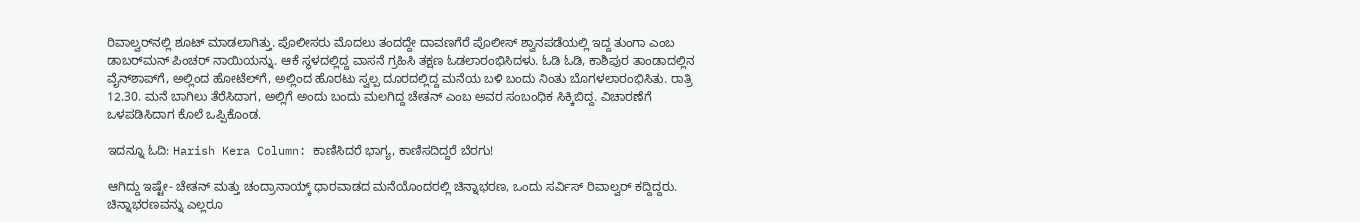ರಿವಾಲ್ವರ್‌ನಲ್ಲಿ ಶೂಟ್ ಮಾಡಲಾಗಿತ್ತು. ಪೊಲೀಸರು ಮೊದಲು ತಂದದ್ದೇ ದಾವಣಗೆರೆ ಪೊಲೀಸ್ ಶ್ವಾನಪಡೆಯಲ್ಲಿ ಇದ್ದ ತುಂಗಾ ಎಂಬ ಡಾಬರ್‌ಮನ್ ಪಿಂಚರ್ ನಾಯಿಯನ್ನು. ಆಕೆ ಸ್ಥಳದಲ್ಲಿದ್ದ ವಾಸನೆ ಗ್ರಹಿಸಿ ತಕ್ಷಣ ಓಡಲಾರಂಭಿಸಿದಳು. ಓಡಿ ಓಡಿ, ಕಾಶಿಪುರ ತಾಂಡಾದಲ್ಲಿನ ವೈನ್‌ಶಾಪ್‌ಗೆ, ಅಲ್ಲಿಂದ ಹೋಟೆಲ್‌ಗೆ, ಅಲ್ಲಿಂದ ಹೊರಟು ಸ್ವಲ್ಪ ದೂರದಲ್ಲಿದ್ದ ಮನೆಯ ಬಳಿ ಬಂದು ನಿಂತು ಬೊಗಳಲಾರಂಭಿಸಿತು. ರಾತ್ರಿ 12.30. ಮನೆ ಬಾಗಿಲು ತೆರೆಸಿದಾಗ, ಅಲ್ಲಿಗೆ ಅಂದು ಬಂದು ಮಲಗಿದ್ದ ಚೇತನ್ ಎಂಬ ಅವರ ಸಂಬಂಧಿಕ ಸಿಕ್ಕಿಬಿದ್ದ. ವಿಚಾರಣೆಗೆ ಒಳಪಡಿಸಿದಾಗ ಕೊಲೆ ಒಪ್ಪಿಕೊಂಡ.

ಇದನ್ನೂ ಓದಿ: Harish Kera Column: ಕಾಣಿಸಿದರೆ ಭಾಗ್ಯ, ಕಾಣಿಸದಿದ್ದರೆ ಬೆರಗು!

ಆಗಿದ್ದು ಇಷ್ಟೇ- ಚೇತನ್ ಮತ್ತು ಚಂದ್ರಾನಾಯ್ಕ್ ಧಾರವಾಡದ ಮನೆಯೊಂದರಲ್ಲಿ ಚಿನ್ನಾಭರಣ, ಒಂದು ಸರ್ವಿಸ್ ರಿವಾಲ್ವರ್ ಕದ್ದಿದ್ದರು. ಚಿನ್ನಾಭರಣವನ್ನು ಎಲ್ಲರೂ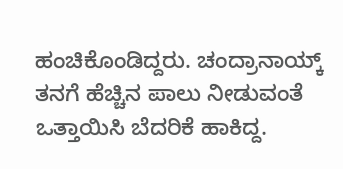ಹಂಚಿಕೊಂಡಿದ್ದರು. ಚಂದ್ರಾನಾಯ್ಕ್ ತನಗೆ ಹೆಚ್ಚಿನ ಪಾಲು ನೀಡುವಂತೆ ಒತ್ತಾಯಿಸಿ ಬೆದರಿಕೆ ಹಾಕಿದ್ದ.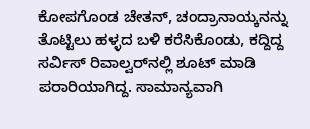ಕೋಪಗೊಂಡ ಚೇತನ್, ಚಂದ್ರಾನಾಯ್ಕನನ್ನು ತೊಟ್ಟಿಲು ಹಳ್ಳದ ಬಳಿ ಕರೆಸಿಕೊಂಡು, ಕದ್ದಿದ್ದ ಸರ್ವಿಸ್ ರಿವಾಲ್ವರ್‌ನಲ್ಲಿ ಶೂಟ್ ಮಾಡಿ ಪರಾರಿಯಾಗಿದ್ದ. ಸಾಮಾನ್ಯವಾಗಿ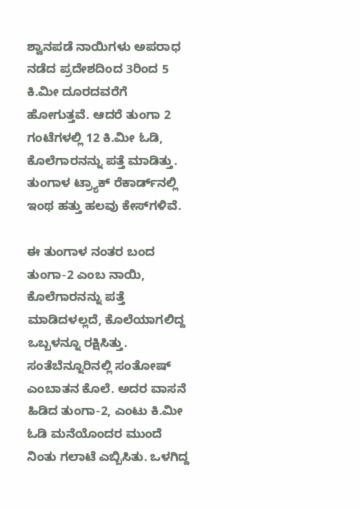ಶ್ವಾನಪಡೆ ನಾಯಿಗಳು ಅಪರಾಧ ನಡೆದ ಪ್ರದೇಶದಿಂದ 3ರಿಂದ 5 ಕಿ.ಮೀ ದೂರದವರೆಗೆ ಹೋಗುತ್ತವೆ. ಆದರೆ ತುಂಗಾ 2 ಗಂಟೆಗಳಲ್ಲಿ 12 ಕಿ.ಮೀ ಓಡಿ, ಕೊಲೆಗಾರನನ್ನು ಪತ್ತೆ ಮಾಡಿತ್ತು. ತುಂಗಾಳ ಟ್ರ್ಯಾಕ್ ರೆಕಾರ್ಡ್‌ನಲ್ಲಿ ಇಂಥ ಹತ್ತು ಹಲವು ಕೇಸ್‌ಗಳಿವೆ.

ಈ ತುಂಗಾಳ ನಂತರ ಬಂದ ತುಂಗಾ-2 ಎಂಬ ನಾಯಿ, ಕೊಲೆಗಾರನನ್ನು ಪತ್ತೆ ಮಾಡಿದಳಲ್ಲದೆ, ಕೊಲೆಯಾಗಲಿದ್ದ ಒಬ್ಬಳನ್ನೂ ರಕ್ಷಿಸಿತ್ತು. ಸಂತೆಬೆನ್ನೂರಿನಲ್ಲಿ ಸಂತೋಷ್ ಎಂಬಾತನ ಕೊಲೆ. ಅದರ ವಾಸನೆ ಹಿಡಿದ ತುಂಗಾ-2, ಎಂಟು ಕಿ.ಮೀ ಓಡಿ ಮನೆಯೊಂದರ ಮುಂದೆ ನಿಂತು ಗಲಾಟೆ ಎಬ್ಬಿಸಿತು. ಒಳಗಿದ್ದ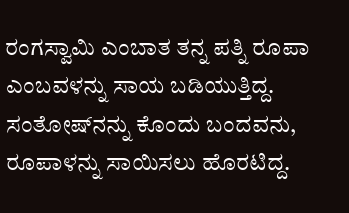ರಂಗಸ್ವಾಮಿ ಎಂಬಾತ ತನ್ನ ಪತ್ನಿ ರೂಪಾ ಎಂಬವಳನ್ನು ಸಾಯ ಬಡಿಯುತ್ತಿದ್ದ. ಸಂತೋಷ್‌ನನ್ನು ಕೊಂದು ಬಂದವನು, ರೂಪಾಳನ್ನು ಸಾಯಿಸಲು ಹೊರಟಿದ್ದ.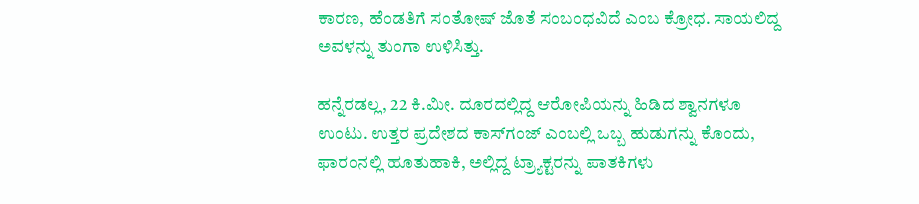ಕಾರಣ, ಹೆಂಡತಿಗೆ ಸಂತೋಷ್ ಜೊತೆ ಸಂಬಂಧವಿದೆ ಎಂಬ ಕ್ರೋಧ. ಸಾಯಲಿದ್ದ ಅವಳನ್ನು ತುಂಗಾ ಉಳಿಸಿತ್ತು.

ಹನ್ನೆರಡಲ್ಲ, 22 ಕಿ.ಮೀ. ದೂರದಲ್ಲಿದ್ದ ಆರೋಪಿಯನ್ನು ಹಿಡಿದ ಶ್ವಾನಗಳೂ ಉಂಟು. ಉತ್ತರ ಪ್ರದೇಶದ ಕಾಸ್‌ಗಂಜ್ ಎಂಬಲ್ಲಿ ಒಬ್ಬ ಹುಡುಗನ್ನು ಕೊಂದು, ಫಾರಂನಲ್ಲಿ ಹೂತುಹಾಕಿ, ಅಲ್ಲಿದ್ದ ಟ್ರ್ಯಾಕ್ಟರನ್ನು ಪಾತಕಿಗಳು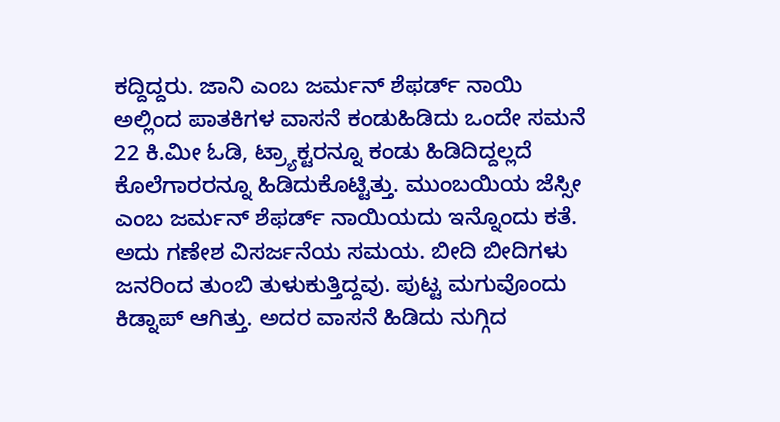ಕದ್ದಿದ್ದರು. ಜಾನಿ ಎಂಬ ಜರ್ಮನ್ ಶೆಫರ್ಡ್ ನಾಯಿ ಅಲ್ಲಿಂದ ಪಾತಕಿಗಳ ವಾಸನೆ ಕಂಡುಹಿಡಿದು ಒಂದೇ ಸಮನೆ 22 ಕಿ.ಮೀ ಓಡಿ, ಟ್ರ್ಯಾಕ್ಟರನ್ನೂ ಕಂಡು ಹಿಡಿದಿದ್ದಲ್ಲದೆ ಕೊಲೆಗಾರರನ್ನೂ ಹಿಡಿದುಕೊಟ್ಟಿತ್ತು. ಮುಂಬಯಿಯ ಜೆಸ್ಸೀ ಎಂಬ ಜರ್ಮನ್ ಶೆಫರ್ಡ್ ನಾಯಿಯದು ಇನ್ನೊಂದು ಕತೆ. ಅದು ಗಣೇಶ ವಿಸರ್ಜನೆಯ ಸಮಯ. ಬೀದಿ ಬೀದಿಗಳು ಜನರಿಂದ ತುಂಬಿ ತುಳುಕುತ್ತಿದ್ದವು. ಪುಟ್ಟ ಮಗುವೊಂದು ಕಿಡ್ನಾಪ್ ಆಗಿತ್ತು. ಅದರ ವಾಸನೆ ಹಿಡಿದು ನುಗ್ಗಿದ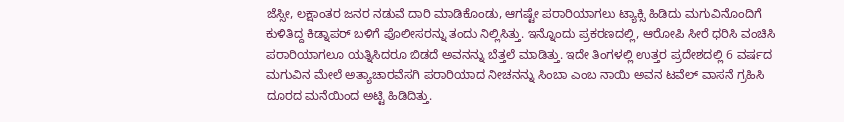ಜೆಸ್ಸೀ, ಲಕ್ಷಾಂತರ ಜನರ ನಡುವೆ ದಾರಿ ಮಾಡಿಕೊಂಡು, ಆಗಷ್ಟೇ ಪರಾರಿಯಾಗಲು ಟ್ಯಾಕ್ಸಿ ಹಿಡಿದು ಮಗುವಿನೊಂದಿಗೆ ಕುಳಿತಿದ್ದ ಕಿಡ್ನಾಪರ್ ಬಳಿಗೆ ಪೊಲೀಸರನ್ನು ತಂದು ನಿಲ್ಲಿಸಿತ್ತು. ಇನ್ನೊಂದು ಪ್ರಕರಣದಲ್ಲಿ, ಆರೋಪಿ ಸೀರೆ ಧರಿಸಿ ವಂಚಿಸಿ ಪರಾರಿಯಾಗಲೂ ಯತ್ನಿಸಿದರೂ ಬಿಡದೆ ಅವನನ್ನು ಬೆತ್ತಲೆ ಮಾಡಿತ್ತು. ಇದೇ ತಿಂಗಳಲ್ಲಿ ಉತ್ತರ ಪ್ರದೇಶದಲ್ಲಿ 6 ವರ್ಷದ ಮಗುವಿನ ಮೇಲೆ ಅತ್ಯಾಚಾರವೆಸಗಿ ಪರಾರಿಯಾದ ನೀಚನನ್ನು ಸಿಂಬಾ ಎಂಬ ನಾಯಿ ಅವನ ಟವೆಲ್ ವಾಸನೆ ಗ್ರಹಿಸಿ ದೂರದ ಮನೆಯಿಂದ ಅಟ್ಟಿ ಹಿಡಿದಿತ್ತು.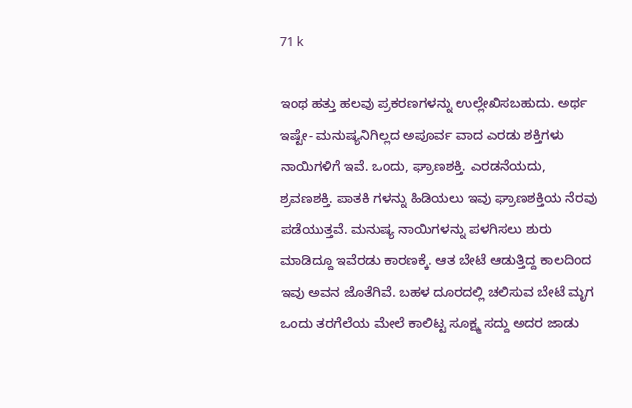71 k

ಇಂಥ ಹತ್ತು ಹಲವು ಪ್ರಕರಣಗಳನ್ನು ಉಲ್ಲೇಖಿಸಬಹುದು. ಅರ್ಥ ಇಷ್ಟೇ- ಮನುಷ್ಯನಿಗಿಲ್ಲದ ಅಪೂರ್ವ ವಾದ ಎರಡು ಶಕ್ತಿಗಳು ನಾಯಿಗಳಿಗೆ ಇವೆ. ಒಂದು, ಘ್ರಾಣಶಕ್ತಿ. ಎರಡನೆಯದು, ಶ್ರವಣಶಕ್ತಿ. ಪಾತಕಿ ಗಳನ್ನು ಹಿಡಿಯಲು ಇವು ಘ್ರಾಣಶಕ್ತಿಯ ನೆರವು ಪಡೆಯುತ್ತವೆ. ಮನುಷ್ಯ ನಾಯಿಗಳನ್ನು ಪಳಗಿಸಲು ಶುರು ಮಾಡಿದ್ದೂ ಇವೆರಡು ಕಾರಣಕ್ಕೆ. ಆತ ಬೇಟೆ ಆಡುತ್ತಿದ್ದ ಕಾಲದಿಂದ ಇವು ಅವನ ಜೊತೆಗಿವೆ. ಬಹಳ ದೂರದಲ್ಲಿ ಚಲಿಸುವ ಬೇಟೆ ಮೃಗ ಒಂದು ತರಗೆಲೆಯ ಮೇಲೆ ಕಾಲಿಟ್ಟ ಸೂಕ್ಷ್ಮ ಸದ್ದು ಅದರ ಜಾಡು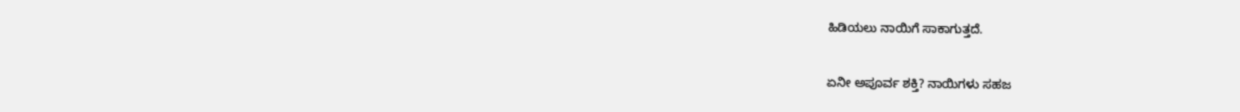ಹಿಡಿಯಲು ನಾಯಿಗೆ ಸಾಕಾಗುತ್ತದೆ.

ಏನೀ ಅಪೂರ್ವ ಶಕ್ತಿ? ನಾಯಿಗಳು ಸಹಜ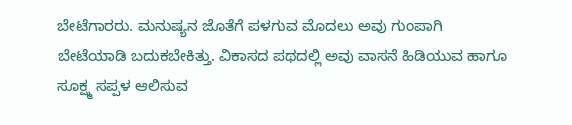ಬೇಟೆಗಾರರು. ಮನುಷ್ಯನ ಜೊತೆಗೆ ಪಳಗುವ ಮೊದಲು ಅವು ಗುಂಪಾಗಿ ಬೇಟೆಯಾಡಿ ಬದುಕಬೇಕಿತ್ತು. ವಿಕಾಸದ ಪಥದಲ್ಲಿ ಅವು ವಾಸನೆ ಹಿಡಿಯುವ ಹಾಗೂ ಸೂಕ್ಷ್ಮ ಸಪ್ಪಳ ಆಲಿಸುವ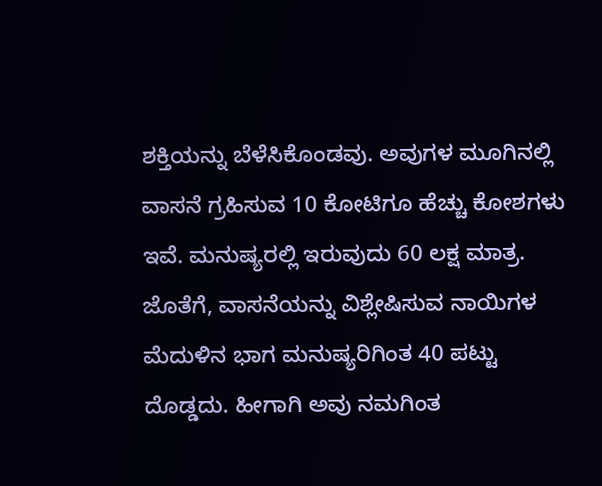ಶಕ್ತಿಯನ್ನು ಬೆಳೆಸಿಕೊಂಡವು. ಅವುಗಳ ಮೂಗಿನಲ್ಲಿ ವಾಸನೆ ಗ್ರಹಿಸುವ 10 ಕೋಟಿಗೂ ಹೆಚ್ಚು ಕೋಶಗಳು ಇವೆ. ಮನುಷ್ಯರಲ್ಲಿ ಇರುವುದು 60 ಲಕ್ಷ ಮಾತ್ರ. ಜೊತೆಗೆ, ವಾಸನೆಯನ್ನು ವಿಶ್ಲೇಷಿಸುವ ನಾಯಿಗಳ ಮೆದುಳಿನ ಭಾಗ ಮನುಷ್ಯರಿಗಿಂತ 40 ಪಟ್ಟು ದೊಡ್ಡದು. ಹೀಗಾಗಿ ಅವು ನಮಗಿಂತ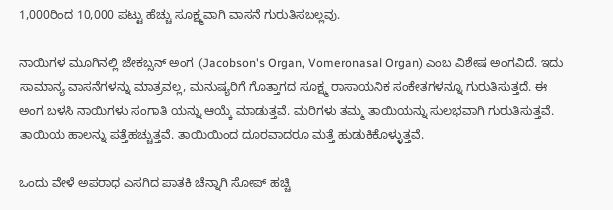1,000ರಿಂದ 10,000 ಪಟ್ಟು ಹೆಚ್ಚು ಸೂಕ್ಷ್ಮವಾಗಿ ವಾಸನೆ ಗುರುತಿಸಬಲ್ಲವು.

ನಾಯಿಗಳ ಮೂಗಿನಲ್ಲಿ ಜೇಕಬ್ಸನ್ ಅಂಗ (Jacobson's Organ, Vomeronasal Organ) ಎಂಬ ವಿಶೇಷ ಅಂಗವಿದೆ. ಇದು ಸಾಮಾನ್ಯ ವಾಸನೆಗಳನ್ನು ಮಾತ್ರವಲ್ಲ, ಮನುಷ್ಯರಿಗೆ ಗೊತ್ತಾಗದ ಸೂಕ್ಷ್ಮ ರಾಸಾಯನಿಕ ಸಂಕೇತಗಳನ್ನೂ ಗುರುತಿಸುತ್ತದೆ. ಈ ಅಂಗ ಬಳಸಿ ನಾಯಿಗಳು ಸಂಗಾತಿ ಯನ್ನು ಆಯ್ಕೆ ಮಾಡುತ್ತವೆ. ಮರಿಗಳು ತಮ್ಮ ತಾಯಿಯನ್ನು ಸುಲಭವಾಗಿ ಗುರುತಿಸುತ್ತವೆ. ತಾಯಿಯ ಹಾಲನ್ನು ಪತ್ತೆಹಚ್ಚುತ್ತವೆ. ತಾಯಿಯಿಂದ ದೂರವಾದರೂ ಮತ್ತೆ ಹುಡುಕಿಕೊಳ್ಳುತ್ತವೆ.

ಒಂದು ವೇಳೆ ಅಪರಾಧ ಎಸಗಿದ ಪಾತಕಿ ಚೆನ್ನಾಗಿ ಸೋಪ್ ಹಚ್ಚಿ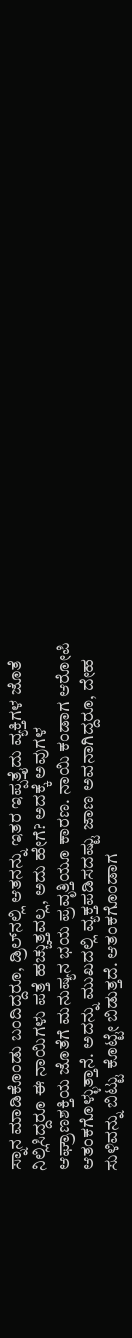ಸ್ನಾನ ಮಾಡಿಕೊಂಡು ಬಂದಿದ್ದರೂ, ಡ್ರಿಲ್‌ನಲ್ಲಿ ಆತನನ್ನು ಇತರ ಇಪ್ಪತ್ತೈದು ವ್ಯಕ್ತಿಗಳ ಜೊತೆ ನಿಲ್ಲಿಸಿದ್ದರೂ ಈ ನಾಯಿಗಳು ಪತ್ತೆ ಹಚ್ಚುತ್ತವಲ್ಲ, ಅದು ಹೇಗೆ? ಅದಕ್ಕೆ ಅವುಗಳ ಆಘ್ರಾಣಶಕ್ತಿಯ ಜೊತೆಗೆ ಮನುಷ್ಯನ ಭಯ ಪ್ರವೃತ್ತಿಯೂ ಕಾರಣ. ನಾಯಿ ಕಂಡಾಗ ಆರೋಪಿ ಆತಂಕಗೊಳ್ಳುತ್ತಾನೆ. ಅದನ್ನು ಮುಖದಲ್ಲಿ ವ್ಯಕ್ತಪಡಿಸದಷ್ಟು ಜಾಣ ಅವನಾಗಿದ್ದರೂ, ದೇಹ ಸುಳಿವನ್ನು ಬಿಟ್ಟು ಕೊಟ್ಟೇ ಬಿಡುತ್ತದೆ. ಆತಂಕಗೊಂಡಾಗ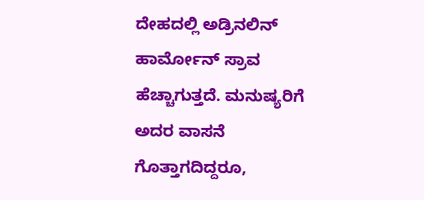ದೇಹದಲ್ಲಿ ಅಡ್ರಿನಲಿನ್ ಹಾರ್ಮೋನ್ ಸ್ರಾವ ಹೆಚ್ಚಾಗುತ್ತದೆ. ಮನುಷ್ಯರಿಗೆ ಅದರ ವಾಸನೆ ಗೊತ್ತಾಗದಿದ್ದರೂ,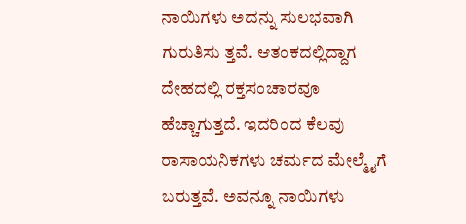ನಾಯಿಗಳು ಅದನ್ನು ಸುಲಭವಾಗಿ ಗುರುತಿಸು ತ್ತವೆ. ಆತಂಕದಲ್ಲಿದ್ದಾಗ ದೇಹದಲ್ಲಿ ರಕ್ತಸಂಚಾರವೂ ಹೆಚ್ಚಾಗುತ್ತದೆ. ಇದರಿಂದ ಕೆಲವು ರಾಸಾಯನಿಕಗಳು ಚರ್ಮದ ಮೇಲ್ಮೈಗೆ ಬರುತ್ತವೆ. ಅವನ್ನೂ ನಾಯಿಗಳು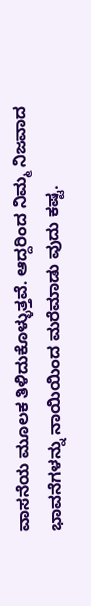ವಾಸನೆಯ ಮೂಲಕ ತಿಳಿದುಕೊಳ್ಳುತ್ತವೆ. ಆದ್ದರಿಂದ ನಿಮ್ಮ ನಿಜವಾದ ಭಾವನೆಗಳನ್ನು ನಾಯಿಯಿಂದ ಮರೆಮಾಡು ವುದು ಕಷ್ಟ.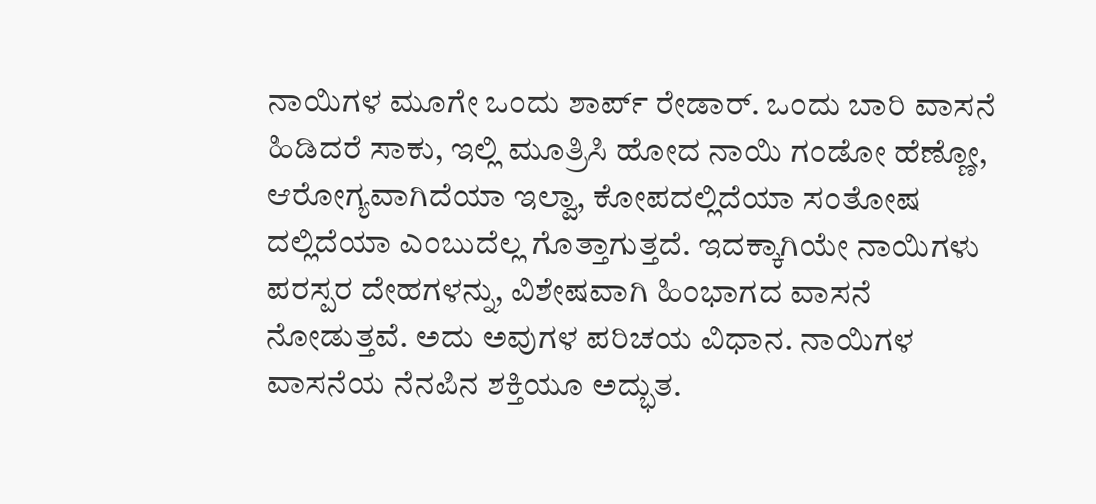ನಾಯಿಗಳ ಮೂಗೇ ಒಂದು ಶಾರ್ಪ್ ರೇಡಾರ್. ಒಂದು ಬಾರಿ ವಾಸನೆ ಹಿಡಿದರೆ ಸಾಕು, ಇಲ್ಲಿ ಮೂತ್ರಿಸಿ ಹೋದ ನಾಯಿ ಗಂಡೋ ಹೆಣ್ಣೋ, ಆರೋಗ್ಯವಾಗಿದೆಯಾ ಇಲ್ವಾ, ಕೋಪದಲ್ಲಿದೆಯಾ ಸಂತೋಷ ದಲ್ಲಿದೆಯಾ ಎಂಬುದೆಲ್ಲ ಗೊತ್ತಾಗುತ್ತದೆ. ಇದಕ್ಕಾಗಿಯೇ ನಾಯಿಗಳು ಪರಸ್ಪರ ದೇಹಗಳನ್ನು, ವಿಶೇಷವಾಗಿ ಹಿಂಭಾಗದ ವಾಸನೆ ನೋಡುತ್ತವೆ. ಅದು ಅವುಗಳ ಪರಿಚಯ ವಿಧಾನ. ನಾಯಿಗಳ ವಾಸನೆಯ ನೆನಪಿನ ಶಕ್ತಿಯೂ ಅದ್ಭುತ.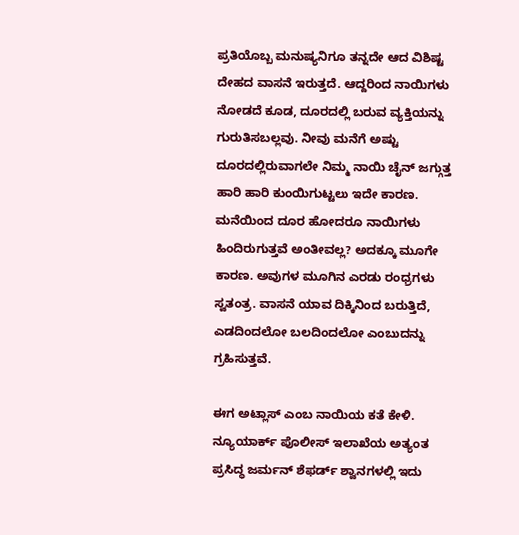ಪ್ರತಿಯೊಬ್ಬ ಮನುಷ್ಯನಿಗೂ ತನ್ನದೇ ಆದ ವಿಶಿಷ್ಟ ದೇಹದ ವಾಸನೆ ಇರುತ್ತದೆ. ಆದ್ದರಿಂದ ನಾಯಿಗಳು ನೋಡದೆ ಕೂಡ, ದೂರದಲ್ಲಿ ಬರುವ ವ್ಯಕ್ತಿಯನ್ನು ಗುರುತಿಸಬಲ್ಲವು. ನೀವು ಮನೆಗೆ ಅಷ್ಟು ದೂರದಲ್ಲಿರುವಾಗಲೇ ನಿಮ್ಮ ನಾಯಿ ಚೈನ್ ಜಗ್ಗುತ್ತ ಹಾರಿ ಹಾರಿ ಕುಂಯಿಗುಟ್ಟಲು ಇದೇ ಕಾರಣ. ಮನೆಯಿಂದ ದೂರ ಹೋದರೂ ನಾಯಿಗಳು ಹಿಂದಿರುಗುತ್ತವೆ ಅಂತೀವಲ್ಲ? ಅದಕ್ಕೂ ಮೂಗೇ ಕಾರಣ. ಅವುಗಳ ಮೂಗಿನ ಎರಡು ರಂಧ್ರಗಳು ಸ್ವತಂತ್ರ. ವಾಸನೆ ಯಾವ ದಿಕ್ಕಿನಿಂದ ಬರುತ್ತಿದೆ, ಎಡದಿಂದಲೋ ಬಲದಿಂದಲೋ ಎಂಬುದನ್ನು ಗ್ರಹಿಸುತ್ತವೆ.

ಈಗ ಅಟ್ಲಾಸ್ ಎಂಬ ನಾಯಿಯ ಕತೆ ಕೇಳಿ. ನ್ಯೂಯಾರ್ಕ್ ಪೊಲೀಸ್ ಇಲಾಖೆಯ ಅತ್ಯಂತ ಪ್ರಸಿದ್ಧ ಜರ್ಮನ್ ಶೆಫರ್ಡ್ ಶ್ವಾನಗಳಲ್ಲಿ ಇದು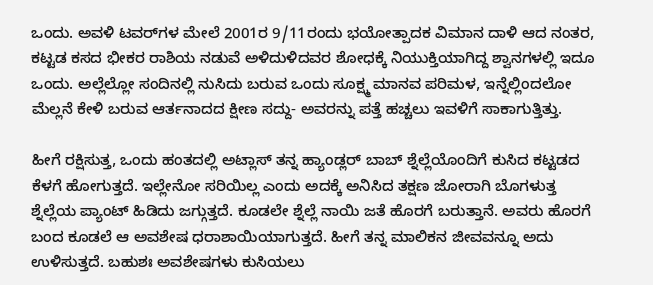ಒಂದು. ಅವಳಿ ಟವರ್‌ಗಳ ಮೇಲೆ 2001ರ 9/11ರಂದು ಭಯೋತ್ಪಾದಕ ವಿಮಾನ ದಾಳಿ ಆದ ನಂತರ, ಕಟ್ಟಡ ಕಸದ ಭೀಕರ ರಾಶಿಯ ನಡುವೆ ಅಳಿದುಳಿದವರ ಶೋಧಕ್ಕೆ ನಿಯುಕ್ತಿಯಾಗಿದ್ದ ಶ್ವಾನಗಳಲ್ಲಿ ಇದೂ ಒಂದು. ಅಲ್ಲೆಲ್ಲೋ ಸಂದಿನಲ್ಲಿ ನುಸಿದು ಬರುವ ಒಂದು ಸೂಕ್ಷ್ಮ ಮಾನವ ಪರಿಮಳ, ಇನ್ನೆಲ್ಲಿಂದಲೋ ಮೆಲ್ಲನೆ ಕೇಳಿ ಬರುವ ಆರ್ತನಾದದ ಕ್ಷೀಣ ಸದ್ದು- ಅವರನ್ನು ಪತ್ತೆ ಹಚ್ಚಲು ಇವಳಿಗೆ ಸಾಕಾಗುತ್ತಿತ್ತು.

ಹೀಗೆ ರಕ್ಷಿಸುತ್ತ, ಒಂದು ಹಂತದಲ್ಲಿ ಅಟ್ಲಾಸ್ ತನ್ನ ಹ್ಯಾಂಡ್ಲರ್ ಬಾಬ್ ಶ್ನೆಲ್ಲೆಯೊಂದಿಗೆ ಕುಸಿದ ಕಟ್ಟಡದ ಕೆಳಗೆ ಹೋಗುತ್ತದೆ. ಇಲ್ಲೇನೋ ಸರಿಯಿಲ್ಲ ಎಂದು ಅದಕ್ಕೆ ಅನಿಸಿದ ತಕ್ಷಣ ಜೋರಾಗಿ ಬೊಗಳುತ್ತ ಶ್ನೆಲ್ಲೆಯ ಪ್ಯಾಂಟ್ ಹಿಡಿದು ಜಗ್ಗುತ್ತದೆ. ಕೂಡಲೇ ಶ್ನೆಲ್ಲೆ ನಾಯಿ ಜತೆ ಹೊರಗೆ ಬರುತ್ತಾನೆ. ಅವರು ಹೊರಗೆ ಬಂದ ಕೂಡಲೆ ಆ ಅವಶೇಷ ಧರಾಶಾಯಿಯಾಗುತ್ತದೆ. ಹೀಗೆ ತನ್ನ ಮಾಲಿಕನ ಜೀವವನ್ನೂ ಅದು ಉಳಿಸುತ್ತದೆ. ಬಹುಶಃ ಅವಶೇಷಗಳು ಕುಸಿಯಲು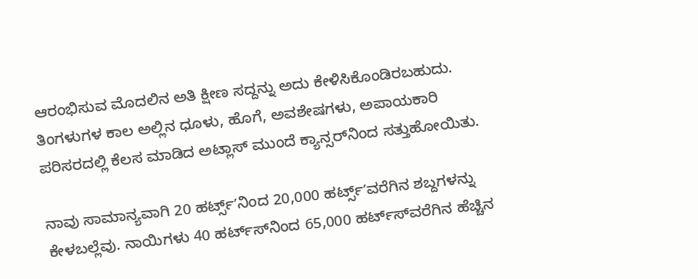ಆರಂಭಿಸುವ ಮೊದಲಿನ ಅತಿ ಕ್ಷೀಣ ಸದ್ದನ್ನು ಅದು ಕೇಳಿಸಿಕೊಂಡಿರಬಹುದು. ತಿಂಗಳುಗಳ ಕಾಲ ಅಲ್ಲಿನ ಧೂಳು, ಹೊಗೆ, ಅವಶೇಷಗಳು, ಅಪಾಯಕಾರಿ ಪರಿಸರದಲ್ಲಿ ಕೆಲಸ ಮಾಡಿದ ಅಟ್ಲಾಸ್ ಮುಂದೆ ಕ್ಯಾನ್ಸರ್‌ನಿಂದ ಸತ್ತುಹೋಯಿತು.

ನಾವು ಸಾಮಾನ್ಯವಾಗಿ 20 ಹರ್ಟ್ಸ್ʼನಿಂದ 20,000 ಹರ್ಟ್ಸ್ʼವರೆಗಿನ ಶಬ್ದಗಳನ್ನು ಕೇಳಬಲ್ಲೆವು. ನಾಯಿಗಳು 40 ಹರ್ಟ್‌ಸ್‌ನಿಂದ 65,000 ಹರ್ಟ್‌ಸ್‌ವರೆಗಿನ ಹೆಚ್ಚಿನ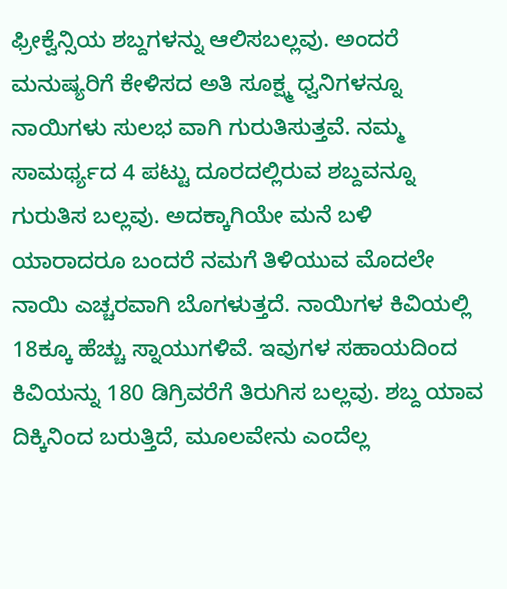ಫ್ರೀಕ್ವೆನ್ಸಿಯ ಶಬ್ದಗಳನ್ನು ಆಲಿಸಬಲ್ಲವು. ಅಂದರೆ ಮನುಷ್ಯರಿಗೆ ಕೇಳಿಸದ ಅತಿ ಸೂಕ್ಷ್ಮ ಧ್ವನಿಗಳನ್ನೂ ನಾಯಿಗಳು ಸುಲಭ ವಾಗಿ ಗುರುತಿಸುತ್ತವೆ. ನಮ್ಮ ಸಾಮರ್ಥ್ಯದ 4 ಪಟ್ಟು ದೂರದಲ್ಲಿರುವ ಶಬ್ದವನ್ನೂ ಗುರುತಿಸ ಬಲ್ಲವು. ಅದಕ್ಕಾಗಿಯೇ ಮನೆ ಬಳಿ ಯಾರಾದರೂ ಬಂದರೆ ನಮಗೆ ತಿಳಿಯುವ ಮೊದಲೇ ನಾಯಿ ಎಚ್ಚರವಾಗಿ ಬೊಗಳುತ್ತದೆ. ನಾಯಿಗಳ ಕಿವಿಯಲ್ಲಿ 18ಕ್ಕೂ ಹೆಚ್ಚು ಸ್ನಾಯುಗಳಿವೆ. ಇವುಗಳ ಸಹಾಯದಿಂದ ಕಿವಿಯನ್ನು 180 ಡಿಗ್ರಿವರೆಗೆ ತಿರುಗಿಸ ಬಲ್ಲವು. ಶಬ್ದ ಯಾವ ದಿಕ್ಕಿನಿಂದ ಬರುತ್ತಿದೆ, ಮೂಲವೇನು ಎಂದೆಲ್ಲ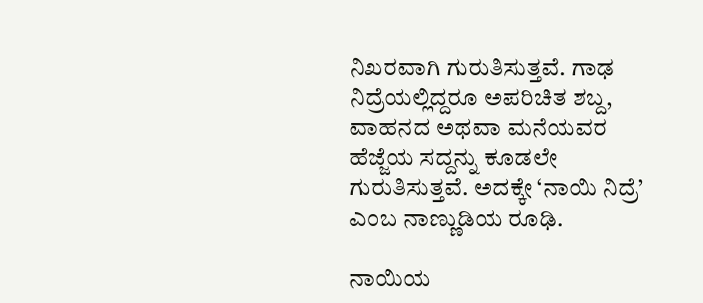ನಿಖರವಾಗಿ ಗುರುತಿಸುತ್ತವೆ. ಗಾಢ ನಿದ್ರೆಯಲ್ಲಿದ್ದರೂ ಅಪರಿಚಿತ ಶಬ್ದ, ವಾಹನದ ಅಥವಾ ಮನೆಯವರ ಹೆಜ್ಜೆಯ ಸದ್ದನ್ನು ಕೂಡಲೇ ಗುರುತಿಸುತ್ತವೆ. ಅದಕ್ಕೇ ‘ನಾಯಿ ನಿದ್ರೆ’ ಎಂಬ ನಾಣ್ಣುಡಿಯ ರೂಢಿ.

ನಾಯಿಯ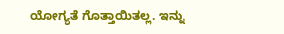ಯೋಗ್ಯತೆ ಗೊತ್ತಾಯಿತಲ್ಲ. ಇನ್ನು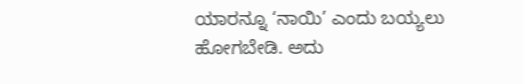ಯಾರನ್ನೂ ‘ನಾಯಿ’ ಎಂದು ಬಯ್ಯಲು ಹೋಗಬೇಡಿ. ಅದು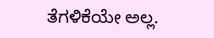ತೆಗಳಿಕೆಯೇ ಅಲ್ಲ.